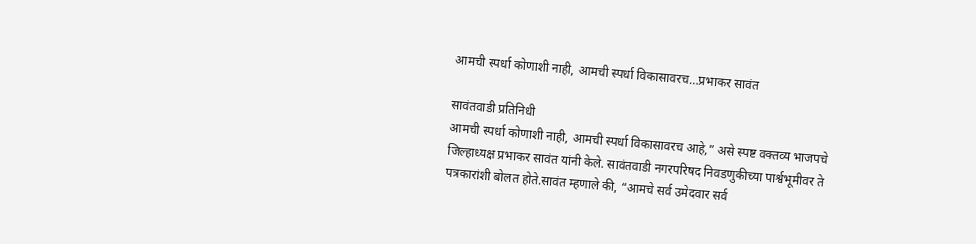आमची स्पर्धा कोणाशी नाही, आमची स्पर्धा विकासावरच…प्रभाकर सावंत

सावंतवाडी प्रतिनिधी
आमची स्पर्धा कोणाशी नाही, आमची स्पर्धा विकासावरच आहे,” असे स्पष्ट वक्तव्य भाजपचे जिल्हाध्यक्ष प्रभाकर सावंत यांनी केले. सावंतवाडी नगरपरिषद निवडणुकीच्या पार्श्वभूमीवर ते पत्रकारांशी बोलत होते.सावंत म्हणाले की, “आमचे सर्व उमेदवार सर्व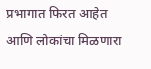प्रभागात फिरत आहेत आणि लोकांचा मिळणारा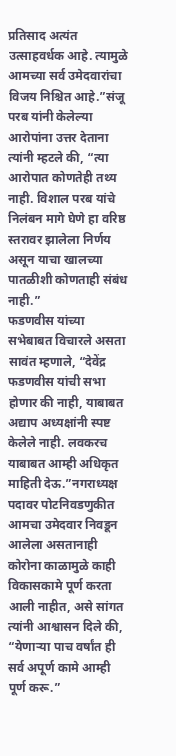प्रतिसाद अत्यंत उत्साहवर्धक आहे. त्यामुळे आमच्या सर्व उमेदवारांचा विजय निश्चित आहे.”संजू परब यांनी केलेल्या आरोपांना उत्तर देताना त्यांनी म्हटले की, “त्या आरोपात कोणतेही तथ्य नाही. विशाल परब यांचे निलंबन मागे घेणे हा वरिष्ठ स्तरावर झालेला निर्णय असून याचा खालच्या पातळीशी कोणताही संबंध नाही.”
फडणवीस यांच्या सभेबाबत विचारले असता सावंत म्हणाले, “देवेंद्र फडणवीस यांची सभा होणार की नाही, याबाबत अद्याप अध्यक्षांनी स्पष्ट केलेले नाही. लवकरच याबाबत आम्ही अधिकृत माहिती देऊ.”नगराध्यक्ष पदावर पोटनिवडणुकीत आमचा उमेदवार निवडून आलेला असतानाही कोरोना काळामुळे काही विकासकामे पूर्ण करता आली नाहीत, असे सांगत त्यांनी आश्वासन दिले की, “येणाऱ्या पाच वर्षांत ही सर्व अपूर्ण कामे आम्ही पूर्ण करू.”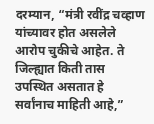दरम्यान, “मंत्री रवींद्र चव्हाण यांच्यावर होत असलेले आरोप चुकीचे आहेत. ते जिल्ह्यात किती तास उपस्थित असतात हे सर्वांनाच माहिती आहे,”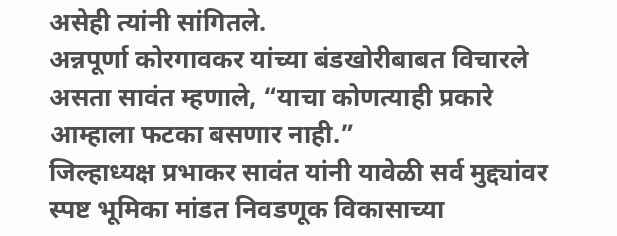असेही त्यांनी सांगितले.
अन्नपूर्णा कोरगावकर यांच्या बंडखोरीबाबत विचारले असता सावंत म्हणाले, “याचा कोणत्याही प्रकारे आम्हाला फटका बसणार नाही.”
जिल्हाध्यक्ष प्रभाकर सावंत यांनी यावेळी सर्व मुद्द्यांवर स्पष्ट भूमिका मांडत निवडणूक विकासाच्या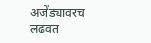अजेंड्यावरच लढवत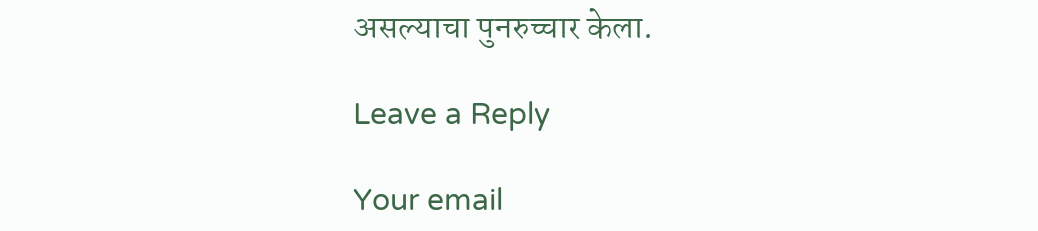असल्याचा पुनरुच्चार केला.

Leave a Reply

Your email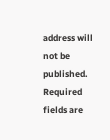address will not be published. Required fields are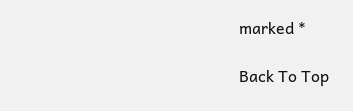marked *

Back To Top